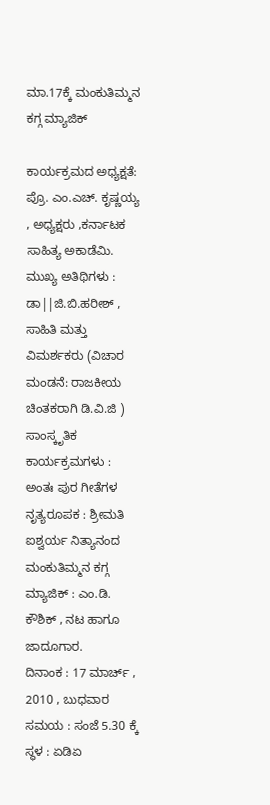ಮಾ.17ಕ್ಕೆ ಮಂಕುತಿಮ್ಮನ ಕಗ್ಗ ಮ್ಯಾಜಿಕ್

ಕಾರ್ಯಕ್ರಮದ ಅಧ್ಯಕ್ಷತೆ: ಪ್ರೊ. ಎಂ.ಎಚ್. ಕೃಷ್ಣಯ್ಯ , ಅಧ್ಯಕ್ಷರು ,ಕರ್ನಾಟಕ ಸಾಹಿತ್ಯ ಅಕಾಡೆಮಿ.
ಮುಖ್ಯ ಅತಿಥಿಗಳು : ಡಾ||ಜಿ.ಬಿ.ಹರೀಶ್ , ಸಾಹಿತಿ ಮತ್ತು ವಿಮರ್ಶಕರು (ವಿಚಾರ ಮಂಡನೆ: ರಾಜಕೀಯ ಚಿಂತಕರಾಗಿ ಡಿ.ವಿ.ಜಿ )
ಸಾಂಸ್ಕೃತಿಕ ಕಾರ್ಯಕ್ರಮಗಳು :
ಅಂತಃ ಪುರ ಗೀತೆಗಳ ನೃತ್ಯರೂಪಕ : ಶ್ರೀಮತಿ ಐಶ್ವರ್ಯ ನಿತ್ಯಾನಂದ
ಮಂಕುತಿಮ್ಮನ ಕಗ್ಗ ಮ್ಯಾಜಿಕ್ : ಎಂ.ಡಿ. ಕೌಶಿಕ್ , ನಟ ಹಾಗೂ ಜಾದೂಗಾರ.
ದಿನಾಂಕ : 17 ಮಾರ್ಚ್ , 2010 , ಬುಧವಾರ
ಸಮಯ : ಸಂಜೆ 5.30 ಕ್ಕೆ
ಸ್ಥಳ : ಏಡಿಏ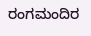ರಂಗಮಂದಿರ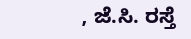, ಜೆ.ಸಿ. ರಸ್ತೆ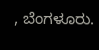, ಬೆಂಗಳೂರು.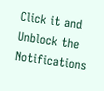Click it and Unblock the Notifications